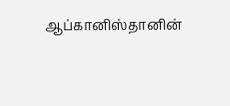ஆப்கானிஸ்தானின்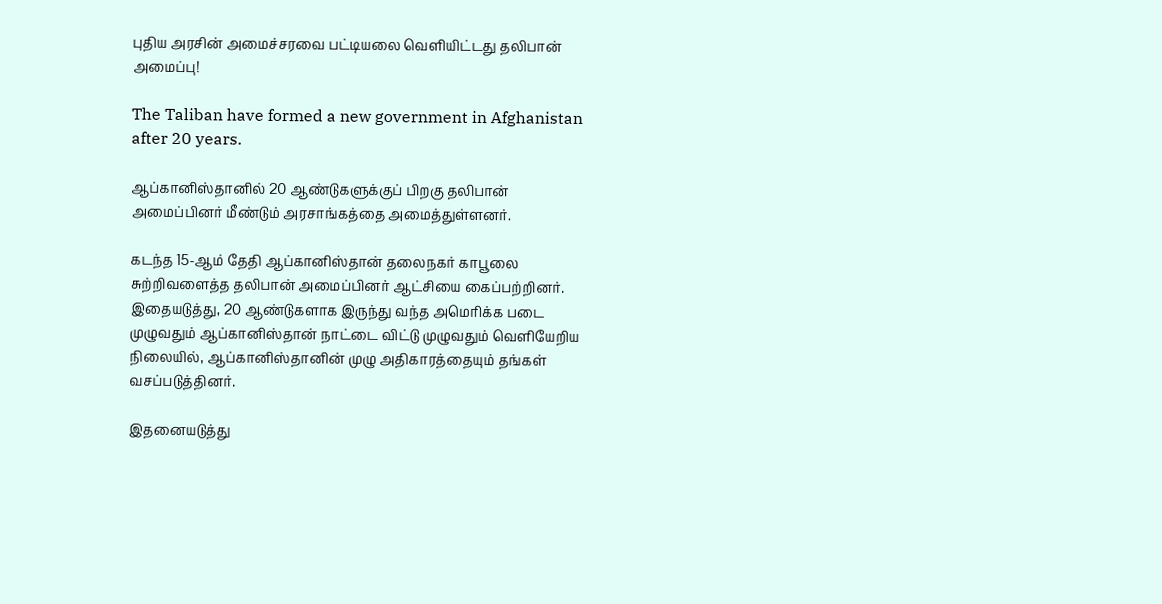புதிய அரசின் அமைச்சரவை பட்டியலை வெளியிட்டது தலிபான் அமைப்பு!

The Taliban have formed a new government in Afghanistan after 20 years.

ஆப்கானிஸ்தானில் 20 ஆண்டுகளுக்குப் பிறகு தலிபான் அமைப்பினர் மீண்டும் அரசாங்கத்தை அமைத்துள்ளனர்.

கடந்த 15-ஆம் தேதி ஆப்கானிஸ்தான் தலைநகர் காபூலை சுற்றிவளைத்த தலிபான் அமைப்பினர் ஆட்சியை கைப்பற்றினர். இதையடுத்து, 20 ஆண்டுகளாக இருந்து வந்த அமெரிக்க படை முழுவதும் ஆப்கானிஸ்தான் நாட்டை விட்டு முழுவதும் வெளியேறிய நிலையில், ஆப்கானிஸ்தானின் முழு அதிகாரத்தையும் தங்கள் வசப்படுத்தினர்.

இதனையடுத்து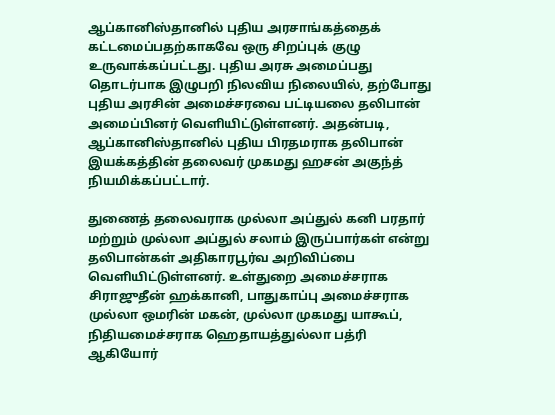ஆப்கானிஸ்தானில் புதிய அரசாங்கத்தைக் கட்டமைப்பதற்காகவே ஒரு சிறப்புக் குழு உருவாக்கப்பட்டது. புதிய அரசு அமைப்பது தொடர்பாக இழுபறி நிலவிய நிலையில், தற்போது புதிய அரசின் அமைச்சரவை பட்டியலை தலிபான் அமைப்பினர் வெளியிட்டுள்ளனர். அதன்படி, ஆப்கானிஸ்தானில் புதிய பிரதமராக தலிபான் இயக்கத்தின் தலைவர் முகமது ஹசன் அகுந்த் நியமிக்கப்பட்டார்.

துணைத் தலைவராக முல்லா அப்துல் கனி பரதார் மற்றும் முல்லா அப்துல் சலாம் இருப்பார்கள் என்று தலிபான்கள் அதிகாரபூர்வ அறிவிப்பை வெளியிட்டுள்ளனர். உள்துறை அமைச்சராக சிராஜுதீன் ஹக்கானி, பாதுகாப்பு அமைச்சராக முல்லா ஒமரின் மகன், முல்லா முகமது யாகூப், நிதியமைச்சராக ஹெதாயத்துல்லா பத்ரி ஆகியோர்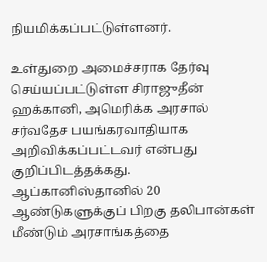நியமிக்கப்பட்டுள்ளனர்.

உள்துறை அமைச்சராக தேர்வு செய்யப்பட்டுள்ள சிராஜுதீன் ஹக்கானி, அமெரிக்க அரசால் சர்வதேச பயங்கரவாதியாக அறிவிக்கப்பட்டவர் என்பது குறிப்பிடத்தக்கது. ஆப்கானிஸ்தானில் 20 ஆண்டுகளுக்குப் பிறகு தலிபான்கள் மீண்டும் அரசாங்கத்தை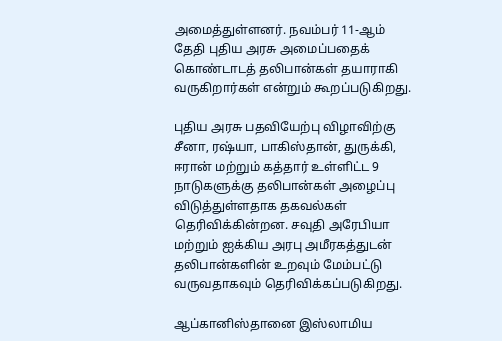அமைத்துள்ளனர். நவம்பர் 11-ஆம் தேதி புதிய அரசு அமைப்பதைக் கொண்டாடத் தலிபான்கள் தயாராகி வருகிறார்கள் என்றும் கூறப்படுகிறது.

புதிய அரசு பதவியேற்பு விழாவிற்கு சீனா, ரஷ்யா, பாகிஸ்தான், துருக்கி, ஈரான் மற்றும் கத்தார் உள்ளிட்ட 9 நாடுகளுக்கு தலிபான்கள் அழைப்பு விடுத்துள்ளதாக தகவல்கள் தெரிவிக்கின்றன. சவுதி அரேபியா மற்றும் ஐக்கிய அரபு அமீரகத்துடன் தலிபான்களின் உறவும் மேம்பட்டு வருவதாகவும் தெரிவிக்கப்படுகிறது.

ஆப்கானிஸ்தானை இஸ்லாமிய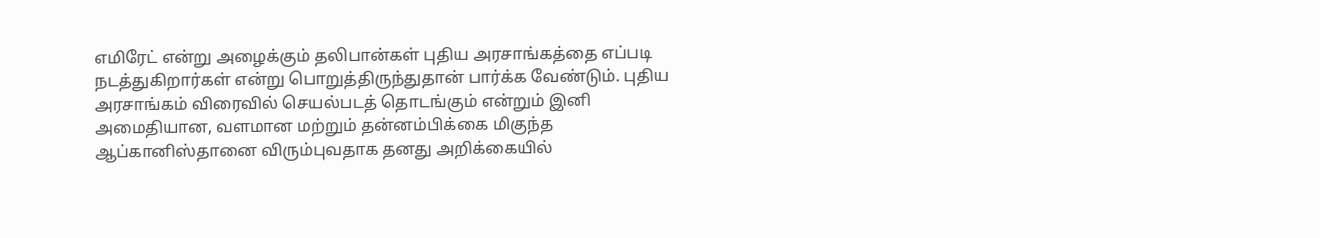எமிரேட் என்று அழைக்கும் தலிபான்கள் புதிய அரசாங்கத்தை எப்படி நடத்துகிறார்கள் என்று பொறுத்திருந்துதான் பார்க்க வேண்டும். புதிய அரசாங்கம் விரைவில் செயல்படத் தொடங்கும் என்றும் இனி அமைதியான, வளமான மற்றும் தன்னம்பிக்கை மிகுந்த ஆப்கானிஸ்தானை விரும்புவதாக தனது அறிக்கையில்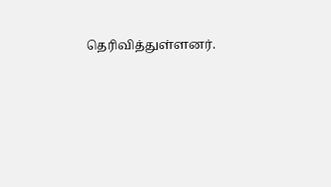தெரிவித்துள்ளனர்.